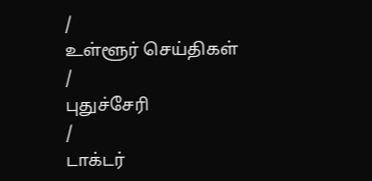/
உள்ளூர் செய்திகள்
/
புதுச்சேரி
/
டாக்டர்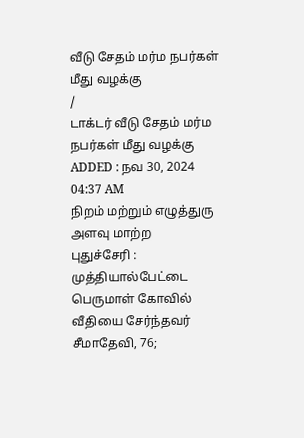வீடு சேதம் மர்ம நபர்கள் மீது வழக்கு
/
டாக்டர் வீடு சேதம் மர்ம நபர்கள் மீது வழக்கு
ADDED : நவ 30, 2024 04:37 AM
நிறம் மற்றும் எழுத்துரு அளவு மாற்ற
புதுச்சேரி : முத்தியால்பேட்டை பெருமாள் கோவில் வீதியை சேர்ந்தவர் சீமாதேவி, 76;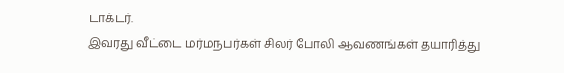டாக்டர்.
இவரது வீட்டை மர்மநபர்கள் சிலர் போலி ஆவணங்கள் தயாரித்து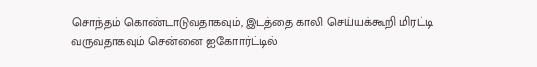சொந்தம் கொண்டாடுவதாகவும், இடத்தை காலி செய்யக்கூறி மிரட்டி வருவதாகவும் சென்னை ஐகோார்ட்டில்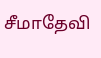சீமாதேவி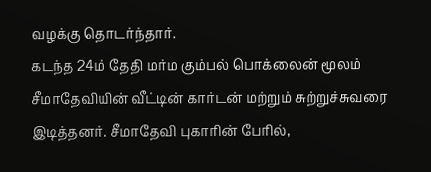வழக்கு தொடர்ந்தார்.
கடந்த 24ம் தேதி மர்ம கும்பல் பொக்லைன் மூலம் சீமாதேவியின் வீட்டின் கார்டன் மற்றும் சுற்றுச்சுவரை இடித்தனர். சீமாதேவி புகாரின் பேரில்,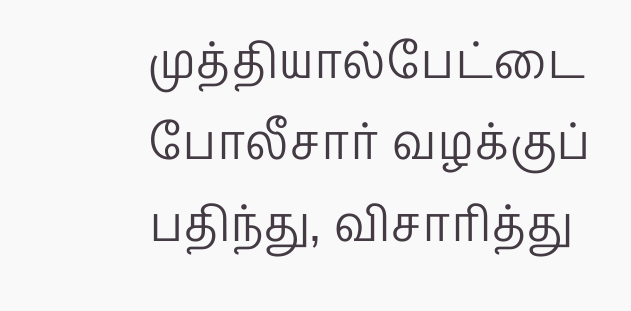முத்தியால்பேட்டை போலீசார் வழக்குப் பதிந்து, விசாரித்து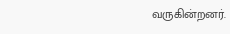வருகின்றனர்.